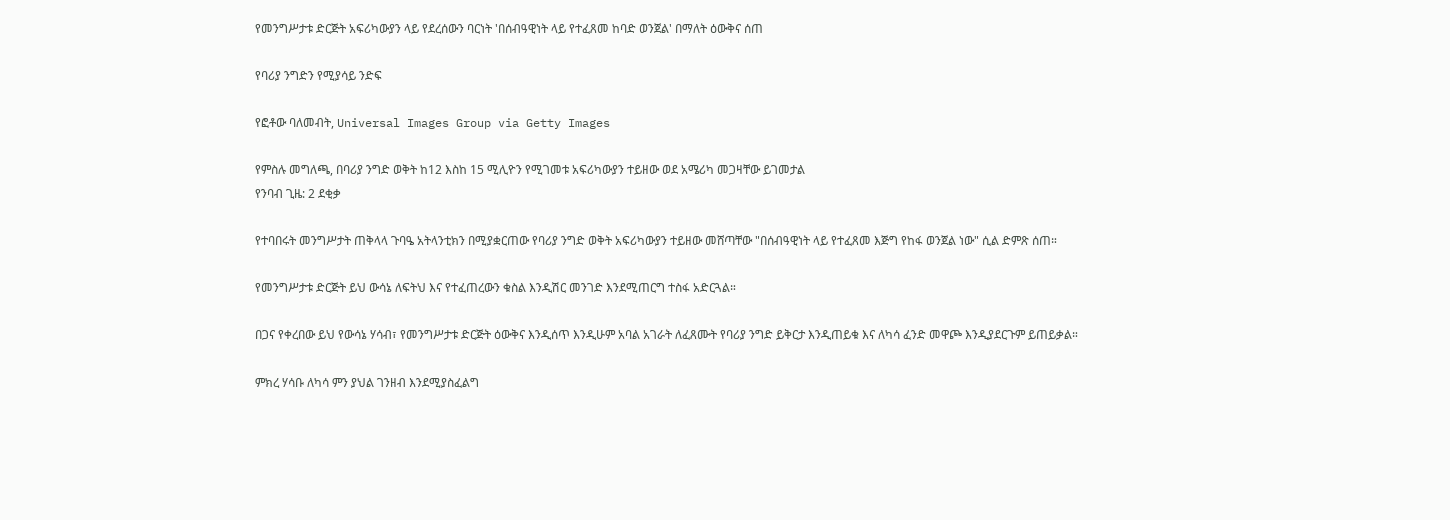የመንግሥታቱ ድርጅት አፍሪካውያን ላይ የደረሰውን ባርነት 'በሰብዓዊነት ላይ የተፈጸመ ከባድ ወንጀል' በማለት ዕውቅና ሰጠ

የባሪያ ንግድን የሚያሳይ ንድፍ

የፎቶው ባለመብት, Universal Images Group via Getty Images

የምስሉ መግለጫ, በባሪያ ንግድ ወቅት ከ12 እስከ 15 ሚሊዮን የሚገመቱ አፍሪካውያን ተይዘው ወደ አሜሪካ መጋዛቸው ይገመታል
የንባብ ጊዜ: 2 ደቂቃ

የተባበሩት መንግሥታት ጠቅላላ ጉባዔ አትላንቲክን በሚያቋርጠው የባሪያ ንግድ ወቅት አፍሪካውያን ተይዘው መሸጣቸው "በሰብዓዊነት ላይ የተፈጸመ እጅግ የከፋ ወንጀል ነው" ሲል ድምጽ ሰጠ።

የመንግሥታቱ ድርጅት ይህ ውሳኔ ለፍትህ እና የተፈጠረውን ቁስል እንዲሽር መንገድ እንደሚጠርግ ተስፋ አድርጓል።

በጋና የቀረበው ይህ የውሳኔ ሃሳብ፣ የመንግሥታቱ ድርጅት ዕውቅና እንዲሰጥ እንዲሁም አባል አገራት ለፈጸሙት የባሪያ ንግድ ይቅርታ እንዲጠይቁ እና ለካሳ ፈንድ መዋጮ እንዲያደርጉም ይጠይቃል።

ምክረ ሃሳቡ ለካሳ ምን ያህል ገንዘብ እንደሚያስፈልግ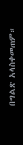በግልጽ አላስቀመጠም።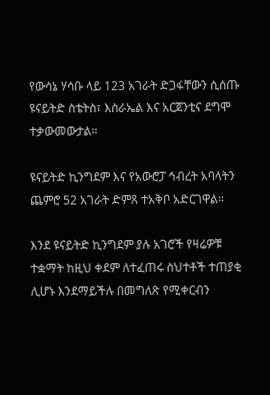የውሳኔ ሃሳቡ ላይ 123 አገራት ድጋፋቸውን ሲሰጡ ዩናይትድ ስቴትስ፣ እስራኤል እና አርጀንቲና ደግሞ ተቃውመውታል።

ዩናይትድ ኪንግደም እና የአውሮፓ ኅብረት አባላትን ጨምሮ 52 አገራት ድምጸ ተአቅቦ አድርገዋል።

እንደ ዩናይትድ ኪንግደም ያሉ አገሮች የዛሬዎቹ ተቋማት ከዚህ ቀደም ለተፈጠሩ ስህተቶች ተጠያቂ ሊሆኑ እንደማይችሉ በመግለጽ የሚቀርብን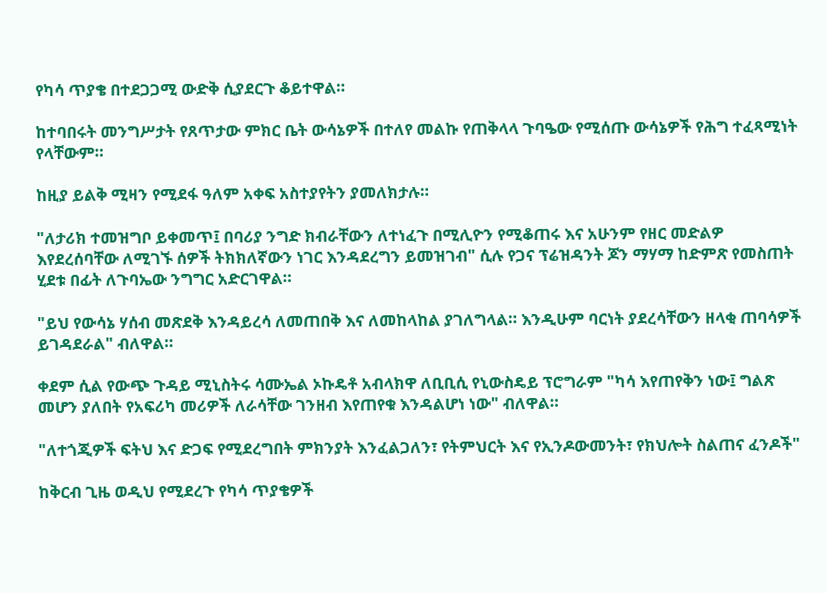የካሳ ጥያቄ በተደጋጋሚ ውድቅ ሲያደርጉ ቆይተዋል።

ከተባበሩት መንግሥታት የጸጥታው ምክር ቤት ውሳኔዎች በተለየ መልኩ የጠቅላላ ጉባዔው የሚሰጡ ውሳኔዎች የሕግ ተፈጻሚነት የላቸውም።

ከዚያ ይልቅ ሚዛን የሚደፋ ዓለም አቀፍ አስተያየትን ያመለክታሉ።

"ለታሪክ ተመዝግቦ ይቀመጥ፤ በባሪያ ንግድ ክብራቸውን ለተነፈጉ በሚሊዮን የሚቆጠሩ እና አሁንም የዘር መድልዎ እየደረሰባቸው ለሚገኙ ሰዎች ትክክለኛውን ነገር እንዳደረግን ይመዝገብ" ሲሉ የጋና ፕሬዝዳንት ጆን ማሃማ ከድምጽ የመስጠት ሂደቱ በፊት ለጉባኤው ንግግር አድርገዋል።

"ይህ የውሳኔ ሃሰብ መጽደቅ እንዳይረሳ ለመጠበቅ እና ለመከላከል ያገለግላል። እንዲሁም ባርነት ያደረሳቸውን ዘላቂ ጠባሳዎች ይገዳደራል" ብለዋል።

ቀደም ሲል የውጭ ጉዳይ ሚኒስትሩ ሳሙኤል ኦኩዴቶ አብላክዋ ለቢቢሲ የኒውስዴይ ፕሮግራም "ካሳ እየጠየቅን ነው፤ ግልጽ መሆን ያለበት የአፍሪካ መሪዎች ለራሳቸው ገንዘብ እየጠየቁ እንዳልሆነ ነው" ብለዋል።

"ለተጎጂዎች ፍትህ እና ድጋፍ የሚደረግበት ምክንያት እንፈልጋለን፣ የትምህርት እና የኢንዶውመንት፣ የክህሎት ስልጠና ፈንዶች"

ከቅርብ ጊዜ ወዲህ የሚደረጉ የካሳ ጥያቄዎች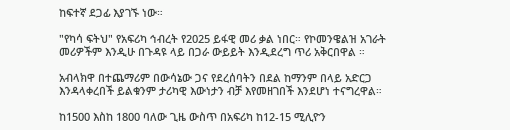ከፍተኛ ደጋፊ እያገኙ ነው።

"የካሳ ፍትህ" የአፍሪካ ኅብረት የ2025 ይፋዊ መሪ ቃል ነበር። የኮመንዌልዝ አገራት መሪዎችም እንዲሁ በጉዳዩ ላይ በጋራ ውይይት እንዲደረግ ጥሪ አቅርበዋል ።

አብላክዋ በተጨማሪም በውሳኔው ጋና የደረሰባትን በደል ከማንም በላይ አድርጋ እንዳላቀረበች ይልቁንም ታሪካዊ እውነታን ብቻ እየመዘገበች እንደሆነ ተናግረዋል።

ከ1500 እስከ 1800 ባለው ጊዜ ውስጥ በአፍሪካ ከ12-15 ሚሊዮን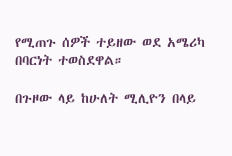የሚጠጉ ሰዎች ተይዘው ወደ አሜሪካ በባርነት ተወስደዋል።

በጉዞው ላይ ከሁለት ሚሊዮን በላይ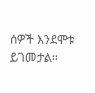ሰዎች እንደሞቱ ይገመታል።